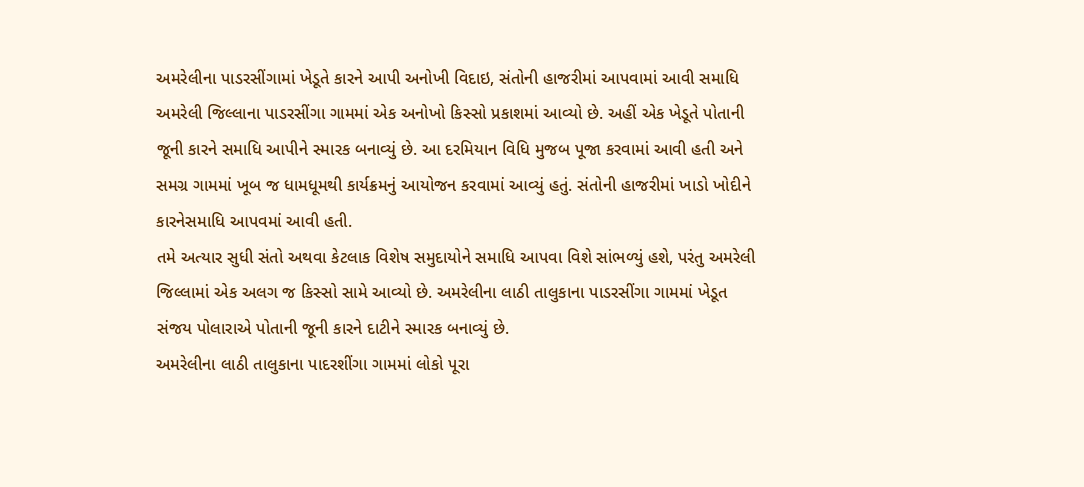અમરેલીના પાડરસીંગામાં ખેડૂતે કારને આપી અનોખી વિદાઇ, સંતોની હાજરીમાં આપવામાં આવી સમાધિ
અમરેલી જિલ્લાના પાડરસીંગા ગામમાં એક અનોખો કિસ્સો પ્રકાશમાં આવ્યો છે. અહીં એક ખેડૂતે પોતાની જૂની કારને સમાધિ આપીને સ્મારક બનાવ્યું છે. આ દરમિયાન વિધિ મુજબ પૂજા કરવામાં આવી હતી અને સમગ્ર ગામમાં ખૂબ જ ધામધૂમથી કાર્યક્રમનું આયોજન કરવામાં આવ્યું હતું. સંતોની હાજરીમાં ખાડો ખોદીને કારનેસમાધિ આપવમાં આવી હતી.
તમે અત્યાર સુધી સંતો અથવા કેટલાક વિશેષ સમુદાયોને સમાધિ આપવા વિશે સાંભળ્યું હશે, પરંતુ અમરેલી જિલ્લામાં એક અલગ જ કિસ્સો સામે આવ્યો છે. અમરેલીના લાઠી તાલુકાના પાડરસીંગા ગામમાં ખેડૂત સંજય પોલારાએ પોતાની જૂની કારને દાટીને સ્મારક બનાવ્યું છે.
અમરેલીના લાઠી તાલુકાના પાદરશીંગા ગામમાં લોકો પૂરા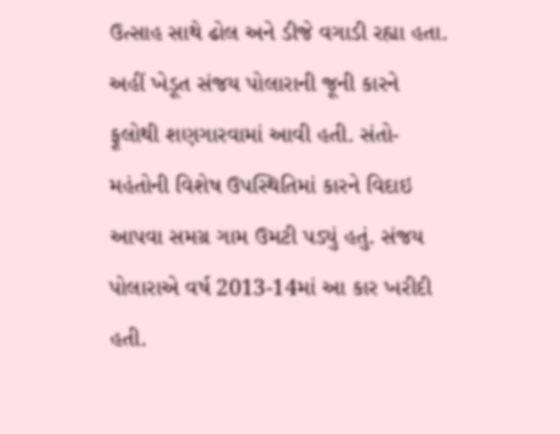ઉત્સાહ સાથે ઢોલ અને ડીજે વગાડી રહ્યા હતા. અહીં ખેડૂત સંજય પોલારાની જૂની કારને ફૂલોથી શણગારવામાં આવી હતી. સંતો-મહંતોની વિશેષ ઉપસ્થિતિમાં કારને વિદાઇ આપવા સમગ્ર ગામ ઉમટી પડ્યું હતું. સંજય પોલારાએ વર્ષ 2013-14માં આ કાર ખરીદી હતી.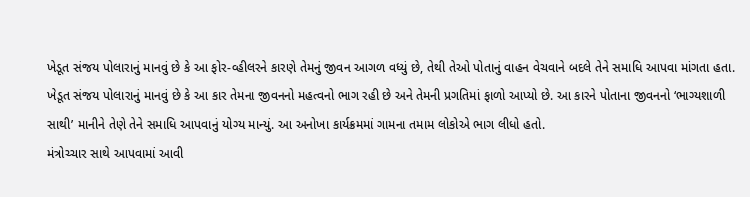ખેડૂત સંજય પોલારાનું માનવું છે કે આ ફોર-વ્હીલરને કારણે તેમનું જીવન આગળ વધ્યું છે, તેથી તેઓ પોતાનું વાહન વેચવાને બદલે તેને સમાધિ આપવા માંગતા હતા.
ખેડૂત સંજય પોલારાનું માનવું છે કે આ કાર તેમના જીવનનો મહત્વનો ભાગ રહી છે અને તેમની પ્રગતિમાં ફાળો આપ્યો છે. આ કારને પોતાના જીવનનો ‘ભાગ્યશાળી સાથી’ માનીને તેણે તેને સમાધિ આપવાનું યોગ્ય માન્યું. આ અનોખા કાર્યક્રમમાં ગામના તમામ લોકોએ ભાગ લીધો હતો.
મંત્રોચ્ચાર સાથે આપવામાં આવી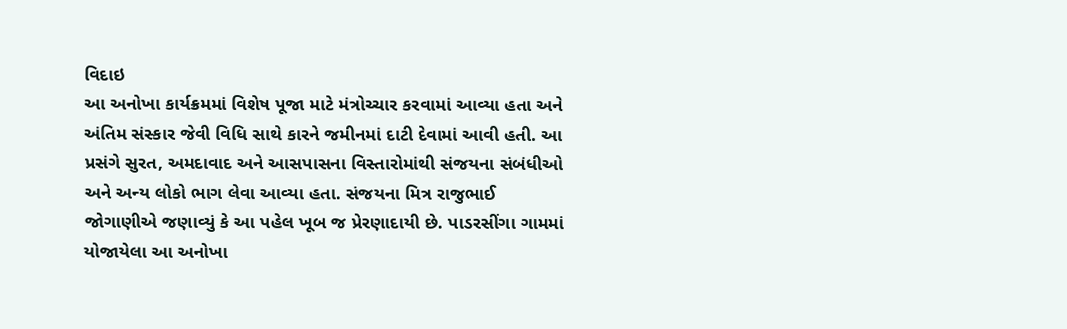વિદાઇ
આ અનોખા કાર્યક્રમમાં વિશેષ પૂજા માટે મંત્રોચ્ચાર કરવામાં આવ્યા હતા અને અંતિમ સંસ્કાર જેવી વિધિ સાથે કારને જમીનમાં દાટી દેવામાં આવી હતી. આ પ્રસંગે સુરત, અમદાવાદ અને આસપાસના વિસ્તારોમાંથી સંજયના સંબંધીઓ અને અન્ય લોકો ભાગ લેવા આવ્યા હતા. સંજયના મિત્ર રાજુભાઈ જોગાણીએ જણાવ્યું કે આ પહેલ ખૂબ જ પ્રેરણાદાયી છે. પાડરસીંગા ગામમાં યોજાયેલા આ અનોખા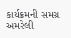કાર્યક્રમની સમગ્ર અમરેલી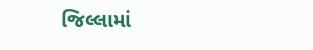જિલ્લામાં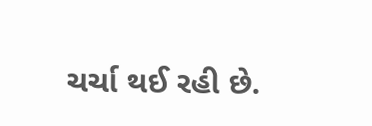ચર્ચા થઈ રહી છે.